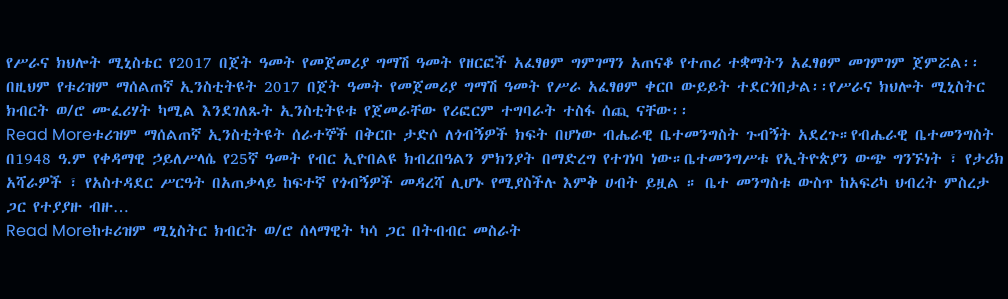የሥራና ክህሎት ሚኒስቴር የ2017 በጀት ዓመት የመጀመሪያ ግማሽ ዓመት የዘርፎች አፈፃፀም ግምገማን አጠናቆ የተጠሪ ተቋማትን አፈፃፀም መገምገም ጀምሯል፡፡ በዚህም የቱሪዝም ማሰልጠኛ ኢንስቲትዩት 2017 በጀት ዓመት የመጀመሪያ ግማሽ ዓመት የሥራ አፈፃፀም ቀርቦ ውይይት ተደርጎበታል፡፡የሥራና ክህሎት ሚኒስትር ክብርት ወ/ሮ ሙፈሪሃት ካሚል እንደገለጹት ኢንስቲትዩቱ የጀመራቸው የሪፎርም ተግባራት ተስፋ ሰጪ ናቸው፡፡
Read Moreቱሪዝም ማሰልጠኛ ኢንስቲትዩት ሰራተኞች በቅርቡ ታድሶ ለጎብኝዎች ክፍት በሆነው ብሔራዊ ቤተመንግስት ጉብኝት አደረጉ።የብሔራዊ ቤተመንግስት በ1948 ዓ.ም የቀዳማዊ ኃይለሥላሴ የ25ኛ ዓመት የብር ኢዮበልዩ ክብረበዓልን ምክንያት በማድረግ የተገነባ ነው።ቤተመንግሥቱ የኢትዮጵያን ውጭ ግንኙነት ፣ የታሪክ አሻራዎች ፣ የአስተዳደር ሥርዓት በአጠቃላይ ከፍተኛ የጎብኝዎች መዳረሻ ሊሆኑ የሚያስችሉ እምቅ ሀብት ይዟል ። ቤተ መንግስቱ ውስጥ ከአፍሪካ ህብረት ምስረታ ጋር የተያያዙ ብዙ…
Read Moreከቱሪዝም ሚኒስትር ክብርት ወ/ሮ ሰላማዊት ካሳ ጋር በትብብር መስራት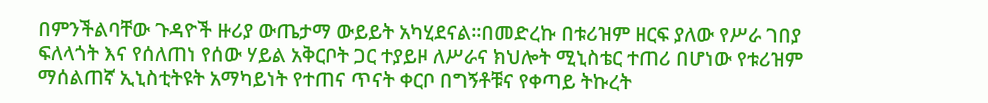በምንችልባቸው ጉዳዮች ዙሪያ ውጤታማ ውይይት አካሂደናል፡፡በመድረኩ በቱሪዝም ዘርፍ ያለው የሥራ ገበያ ፍለላጎት እና የሰለጠነ የሰው ሃይል አቅርቦት ጋር ተያይዞ ለሥራና ክህሎት ሚኒስቴር ተጠሪ በሆነው የቱሪዝም ማሰልጠኛ ኢኒስቲትዩት አማካይነት የተጠና ጥናት ቀርቦ በግኝቶቹና የቀጣይ ትኩረት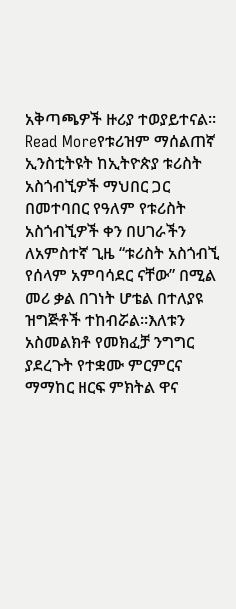አቅጣጫዎች ዙሪያ ተወያይተናል፡፡
Read Moreየቱሪዝም ማሰልጠኛ ኢንስቲትዩት ከኢትዮጵያ ቱሪስት አስጎብኚዎች ማህበር ጋር በመተባበር የዓለም የቱሪስት አስጎብኚዎች ቀን በሀገራችን ለአምስተኛ ጊዜ “ቱሪስት አስጎብኚ የሰላም አምባሳደር ናቸው” በሚል መሪ ቃል በገነት ሆቴል በተለያዩ ዝግጅቶች ተከብሯል።እለቱን አስመልክቶ የመክፈቻ ንግግር ያደረጉት የተቋሙ ምርምርና ማማከር ዘርፍ ምክትል ዋና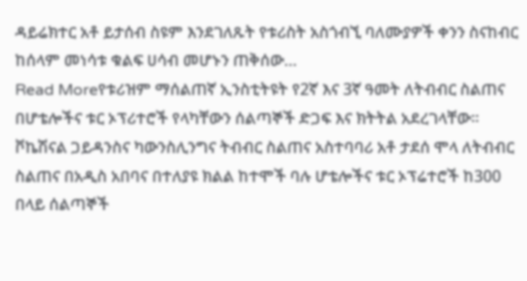ዳይሬክተር አቶ ይታሰብ ስዩም እንደገለጹት የቱሪስት አስጎብኚ ባለሙያዎች ቀንን ስናከብር ከሰላም መነሳቱ ቁልፍ ሀሳብ መሆኑን ጠቅሰው…
Read Moreየቱሪዝም ማሰልጠኛ ኢንስቲትዩት የ2ኛ እና 3ኛ ዓመት ለትብብር ስልጠና በሆቴሎችና ቱር ኦፕሪተሮች የላካቸውን ሰልጣኞች ድጋፍ እና ክትትል አደረገላቸው፡፡ ቮኬሽናል ጋይዳንስና ካውንስሊንግና ትብብር ስልጠና አስተባባሪ አቶ ታደሰ ሞላ ለትብብር ስልጠና በአዲስ አበባና በተለያዩ ክልል ከተሞች ባሉ ሆቴሎችና ቱር ኦፕሬተሮች ከ300 በላይ ሰልጣኞች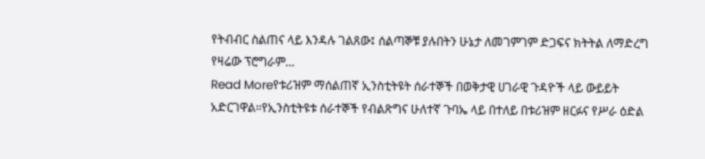የትብብር ስልጠና ላይ እንዳሉ ገልጸው፤ ሰልጣኞቹ ያሉበትን ሁኔታ ለመገምገም ድጋፍና ክትትል ለማድረግ የዛሬው ፕሮግራም…
Read Moreየቱሪዝም ማሰልጠኛ ኢንስቲትዩት ሰራተኞች በወቅታዊ ሀገራዊ ጉዳዮች ላይ ውይይት አድርገዋል።የኢንስቲትዩቱ ሰራተኞች የብልጽግና ሁለተኛ ጉባኤ ላይ በተለይ በቱሪዝም ዘርፉና የሥራ ዕድል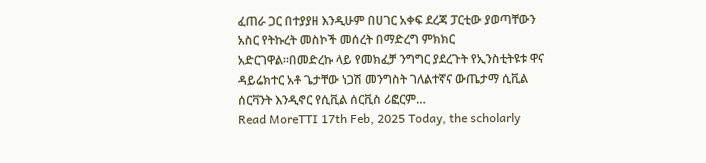ፈጠራ ጋር በተያያዘ እንዲሁም በሀገር አቀፍ ደረጃ ፓርቲው ያወጣቸውን አስር የትኩረት መስኮች መሰረት በማድረግ ምክክር አድርገዋል።በመድረኩ ላይ የመክፈቻ ንግግር ያደረጉት የኢንስቲትዩቱ ዋና ዳይሬክተር አቶ ጌታቸው ነጋሽ መንግስት ገለልተኛና ውጤታማ ሲቪል ሰርቫንት እንዲኖር የሲቪል ሰርቪስ ሪፎርም…
Read MoreTTI 17th Feb, 2025 Today, the scholarly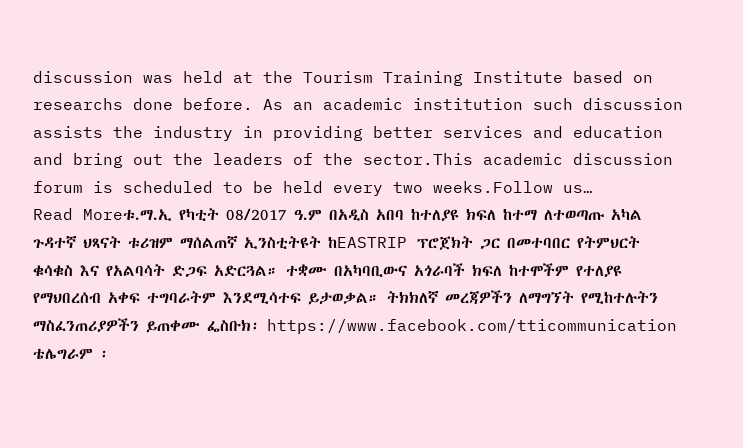discussion was held at the Tourism Training Institute based on researchs done before. As an academic institution such discussion assists the industry in providing better services and education and bring out the leaders of the sector.This academic discussion forum is scheduled to be held every two weeks.Follow us…
Read Moreቱ.ማ.ኢ የካቲት 08/2017 ዓ.ም በአዲስ አበባ ከተለያዩ ክፍለ ከተማ ለተወጣጡ አካል ጉዳተኛ ህጻናት ቱሪዝም ማሰልጠኛ ኢንስቲትዩት ከEASTRIP ፕሮጀክት ጋር በመተባበር የትምህርት ቁሳቁስ እና የአልባሳት ድጋፍ አድርጓል። ተቋሙ በአካባቢውና አጎራባች ክፍለ ከተሞችም የተለያዩ የማህበረሰብ አቀፍ ተግባራትም እንደሚሳተፍ ይታወቃል። ትክክለኛ መረጃዎችን ለማግኘት የሚከተሉትን ማስፈንጠሪያዎችን ይጠቀሙ ፌስቡክ፡ https://www.facebook.com/tticommunication ቴሌግራም ፡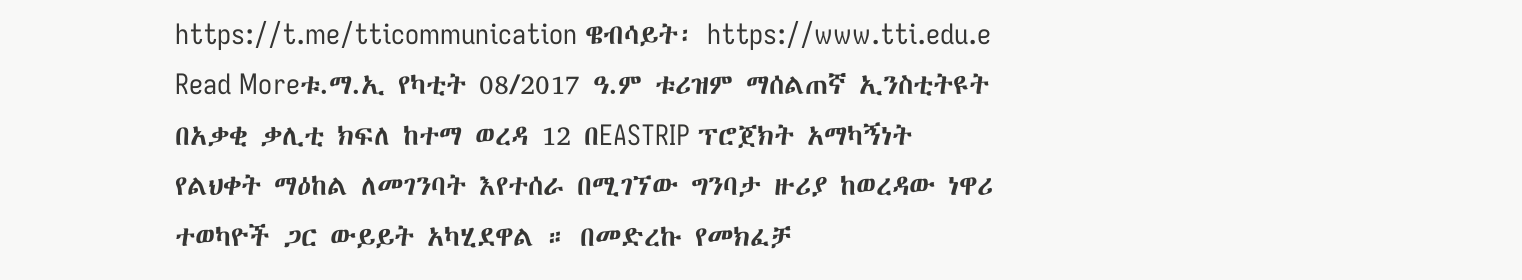https://t.me/tticommunication ዌብሳይት፡ https://www.tti.edu.e
Read Moreቱ.ማ.ኢ የካቲት 08/2017 ዓ.ም ቱሪዝም ማሰልጠኛ ኢንስቲትዩት በአቃቂ ቃሊቲ ክፍለ ከተማ ወረዳ 12 በEASTRIP ፕሮጀክት አማካኝነት የልህቀት ማዕከል ለመገንባት እየተሰራ በሚገኘው ግንባታ ዙሪያ ከወረዳው ነዋሪ ተወካዮች ጋር ውይይት አካሂደዋል ። በመድረኩ የመክፈቻ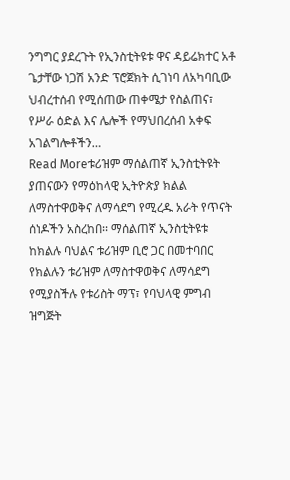ንግግር ያደረጉት የኢንስቲትዩቱ ዋና ዳይሬክተር አቶ ጌታቸው ነጋሽ አንድ ፕሮጀክት ሲገነባ ለአካባቢው ህብረተሰብ የሚሰጠው ጠቀሜታ የስልጠና፣ የሥራ ዕድል እና ሌሎች የማህበረሰብ አቀፍ አገልግሎቶችን…
Read Moreቱሪዝም ማሰልጠኛ ኢንስቲትዩት ያጠናውን የማዕከላዊ ኢትዮጵያ ክልል ለማስተዋወቅና ለማሳደግ የሚረዱ አራት የጥናት ሰነዶችን አስረከበ፡፡ ማሰልጠኛ ኢንስቲትዩቱ ከክልሉ ባህልና ቱሪዝም ቢሮ ጋር በመተባበር የክልሉን ቱሪዝም ለማስተዋወቅና ለማሳደግ የሚያስችሉ የቱሪስት ማፕ፣ የባህላዊ ምግብ ዝግጅት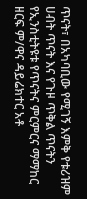ጥናት፣ በአካባቢው የሚገኝ እምቅ የቱሪዝም ሀብት ጥናት እና የጉዞ ጥቅል ጥናትን የኢንስቲትዩቱ የጥናትና ምርምርና ማማከር ዘርፍ ም/ዋና ዳይሬክተር አቶ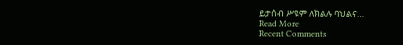ይታሰብ ሥዩም ለክልሉ ባህልና…
Read More
Recent Comments